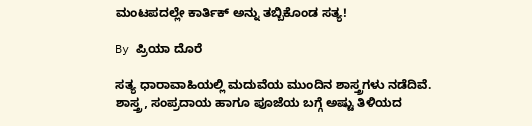ಮಂಟಪದಲ್ಲೇ ಕಾರ್ತಿಕ್ ಅನ್ನು ತಬ್ಬಿಕೊಂಡ ಸತ್ಯ!

By ಪ್ರಿಯಾ ದೊರೆ

ಸತ್ಯ ಧಾರಾವಾಹಿಯಲ್ಲಿ ಮದುವೆಯ ಮುಂದಿನ ಶಾಸ್ತ್ರಗಳು ನಡೆದಿವೆ. ಶಾಸ್ತ್ರ, ಸಂಪ್ರದಾಯ ಹಾಗೂ ಪೂಜೆಯ ಬಗ್ಗೆ ಅಷ್ಟು ತಿಳಿಯದ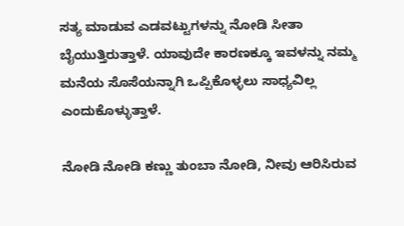ಸತ್ಯ ಮಾಡುವ ಎಡವಟ್ಟುಗಳನ್ನು ನೋಡಿ ಸೀತಾ ಬೈಯುತ್ತಿರುತ್ತಾಳೆ. ಯಾವುದೇ ಕಾರಣಕ್ಕೂ ಇವಳನ್ನು ನಮ್ಮ ಮನೆಯ ಸೊಸೆಯನ್ನಾಗಿ ಒಪ್ಪಿಕೊಳ್ಳಲು ಸಾಧ್ಯವಿಲ್ಲ ಎಂದುಕೊಳ್ಳುತ್ತಾಳೆ.

ನೋಡಿ ನೋಡಿ ಕಣ್ಣು ತುಂಬಾ ನೋಡಿ, ನೀವು ಆರಿಸಿರುವ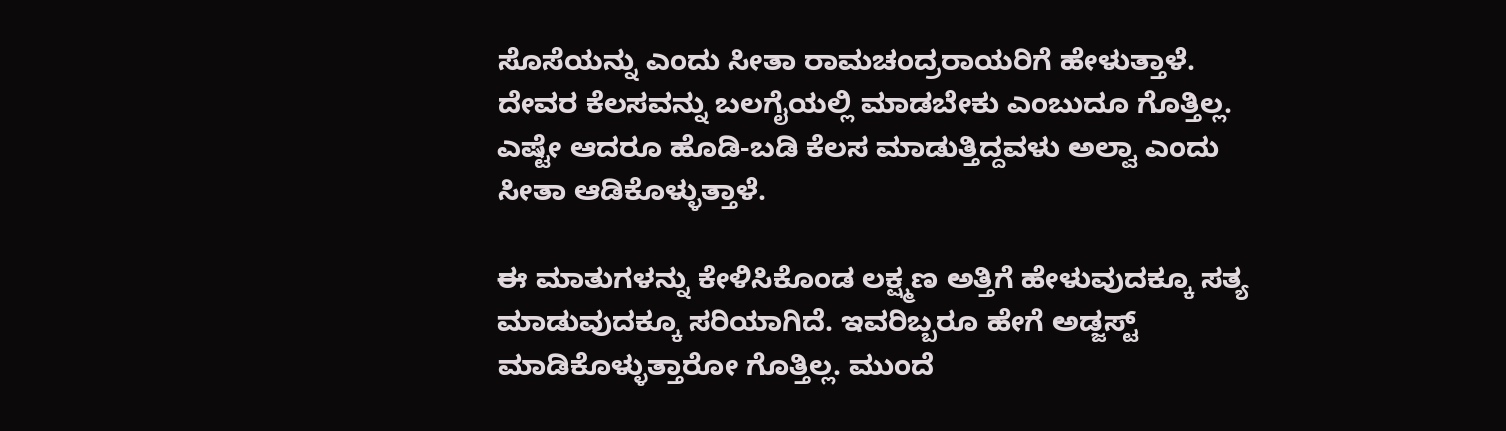ಸೊಸೆಯನ್ನು ಎಂದು ಸೀತಾ ರಾಮಚಂದ್ರರಾಯರಿಗೆ ಹೇಳುತ್ತಾಳೆ. ದೇವರ ಕೆಲಸವನ್ನು ಬಲಗೈಯಲ್ಲಿ ಮಾಡಬೇಕು ಎಂಬುದೂ ಗೊತ್ತಿಲ್ಲ. ಎಷ್ಟೇ ಆದರೂ ಹೊಡಿ-ಬಡಿ ಕೆಲಸ ಮಾಡುತ್ತಿದ್ದವಳು ಅಲ್ವಾ ಎಂದು ಸೀತಾ ಆಡಿಕೊಳ್ಳುತ್ತಾಳೆ.

ಈ ಮಾತುಗಳನ್ನು ಕೇಳಿಸಿಕೊಂಡ ಲಕ್ಷ್ಮಣ ಅತ್ತಿಗೆ ಹೇಳುವುದಕ್ಕೂ ಸತ್ಯ ಮಾಡುವುದಕ್ಕೂ ಸರಿಯಾಗಿದೆ. ಇವರಿಬ್ಬರೂ ಹೇಗೆ ಅಡ್ಜಸ್ಟ್ ಮಾಡಿಕೊಳ್ಳುತ್ತಾರೋ ಗೊತ್ತಿಲ್ಲ. ಮುಂದೆ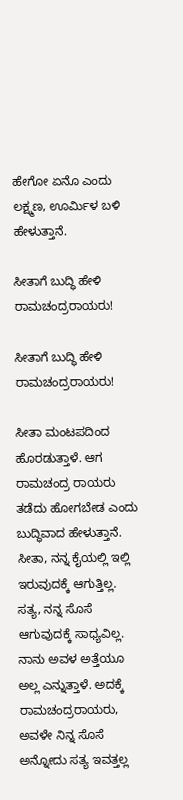ಹೇಗೋ ಏನೊ ಎಂದು ಲಕ್ಷ್ಮಣ, ಊರ್ಮಿಳ ಬಳಿ ಹೇಳುತ್ತಾನೆ.

ಸೀತಾಗೆ ಬುದ್ಧಿ ಹೇಳಿ ರಾಮಚಂದ್ರರಾಯರು!

ಸೀತಾಗೆ ಬುದ್ಧಿ ಹೇಳಿ ರಾಮಚಂದ್ರರಾಯರು!

ಸೀತಾ ಮಂಟಪದಿಂದ ಹೊರಡುತ್ತಾಳೆ. ಆಗ ರಾಮಚಂದ್ರ ರಾಯರು ತಡೆದು ಹೋಗಬೇಡ ಎಂದು ಬುದ್ಧಿವಾದ ಹೇಳುತ್ತಾನೆ. ಸೀತಾ, ನನ್ನ ಕೈಯಲ್ಲಿ ಇಲ್ಲಿ ಇರುವುದಕ್ಕೆ ಆಗುತ್ತಿಲ್ಲ. ಸತ್ಯ, ನನ್ನ ಸೊಸೆ ಆಗುವುದಕ್ಕೆ ಸಾಧ್ಯವಿಲ್ಲ. ನಾನು ಅವಳ ಅತ್ತೆಯೂ ಅಲ್ಲ ಎನ್ನುತ್ತಾಳೆ. ಅದಕ್ಕೆ ರಾಮಚಂದ್ರರಾಯರು, ಅವಳೇ ನಿನ್ನ ಸೊಸೆ ಅನ್ನೋದು ಸತ್ಯ ಇವತ್ತಲ್ಲ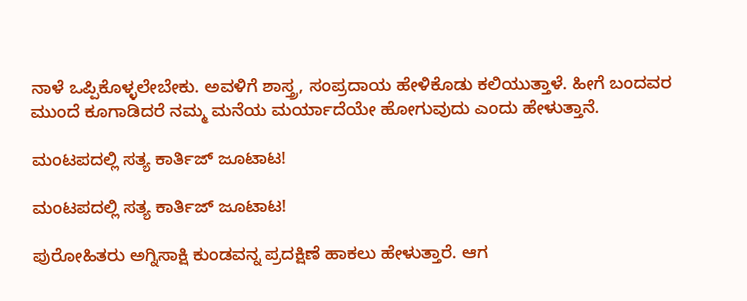ನಾಳೆ ಒಪ್ಪಿಕೊಳ್ಳಲೇಬೇಕು. ಅವಳಿಗೆ ಶಾಸ್ತ್ರ, ಸಂಪ್ರದಾಯ ಹೇಳಿಕೊಡು ಕಲಿಯುತ್ತಾಳೆ. ಹೀಗೆ ಬಂದವರ ಮುಂದೆ ಕೂಗಾಡಿದರೆ ನಮ್ಮ ಮನೆಯ ಮರ್ಯಾದೆಯೇ ಹೋಗುವುದು ಎಂದು ಹೇಳುತ್ತಾನೆ.

ಮಂಟಪದಲ್ಲಿ ಸತ್ಯ ಕಾರ್ತಿಜ್ ಜೂಟಾಟ!

ಮಂಟಪದಲ್ಲಿ ಸತ್ಯ ಕಾರ್ತಿಜ್ ಜೂಟಾಟ!

ಪುರೋಹಿತರು ಅಗ್ನಿಸಾಕ್ಷಿ ಕುಂಡವನ್ನ ಪ್ರದಕ್ಷಿಣೆ ಹಾಕಲು ಹೇಳುತ್ತಾರೆ. ಆಗ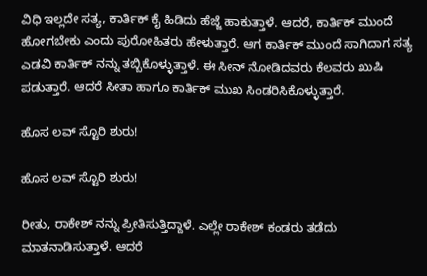ವಿಧಿ ಇಲ್ಲದೇ ಸತ್ಯ, ಕಾರ್ತಿಕ್ ಕೈ ಹಿಡಿದು ಹೆಜ್ಜೆ ಹಾಕುತ್ತಾಳೆ. ಆದರೆ, ಕಾರ್ತಿಕ್ ಮುಂದೆ ಹೋಗಬೇಕು ಎಂದು ಪುರೋಹಿತರು ಹೇಳುತ್ತಾರೆ. ಆಗ ಕಾರ್ತಿಕ್ ಮುಂದೆ ಸಾಗಿದಾಗ ಸತ್ಯ ಎಡವಿ ಕಾರ್ತಿಕ್ ನನ್ನು ತಬ್ಬಿಕೊಳ್ಳುತ್ತಾಳೆ. ಈ ಸೀನ್ ನೋಡಿದವರು ಕೆಲವರು ಖುಷಿ ಪಡುತ್ತಾರೆ. ಆದರೆ ಸೀತಾ ಹಾಗೂ ಕಾರ್ತಿಕ್ ಮುಖ ಸಿಂಡರಿಸಿಕೊಳ್ಳುತ್ತಾರೆ.

ಹೊಸ ಲವ್ ಸ್ಟೊರಿ ಶುರು!

ಹೊಸ ಲವ್ ಸ್ಟೊರಿ ಶುರು!

ರೀತು, ರಾಕೇಶ್ ನನ್ನು ಪ್ರೀತಿಸುತ್ತಿದ್ದಾಳೆ. ಎಲ್ಲೇ ರಾಕೇಶ್ ಕಂಡರು ತಡೆದು ಮಾತನಾಡಿಸುತ್ತಾಳೆ. ಆದರೆ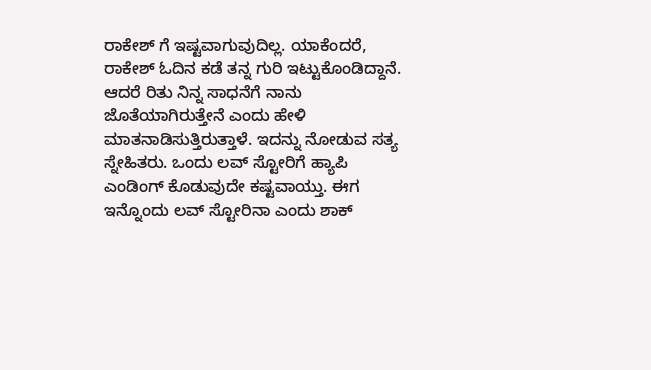ರಾಕೇಶ್ ಗೆ ಇಷ್ಟವಾಗುವುದಿಲ್ಲ. ಯಾಕೆಂದರೆ, ರಾಕೇಶ್ ಓದಿನ ಕಡೆ ತನ್ನ ಗುರಿ ಇಟ್ಟುಕೊಂಡಿದ್ದಾನೆ. ಆದರೆ ರಿತು ನಿನ್ನ ಸಾಧನೆಗೆ ನಾನು ಜೊತೆಯಾಗಿರುತ್ತೇನೆ ಎಂದು ಹೇಳಿ ಮಾತನಾಡಿಸುತ್ತಿರುತ್ತಾಳೆ. ಇದನ್ನು ನೋಡುವ ಸತ್ಯ ಸ್ನೇಹಿತರು. ಒಂದು ಲವ್ ಸ್ಟೋರಿಗೆ ಹ್ಯಾಪಿ ಎಂಡಿಂಗ್ ಕೊಡುವುದೇ ಕಷ್ಟವಾಯ್ತು. ಈಗ ಇನ್ನೊಂದು ಲವ್ ಸ್ಟೋರಿನಾ ಎಂದು ಶಾಕ್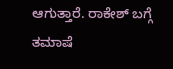ಆಗುತ್ತಾರೆ. ರಾಕೇಶ್ ಬಗ್ಗೆ ತಮಾಷೆ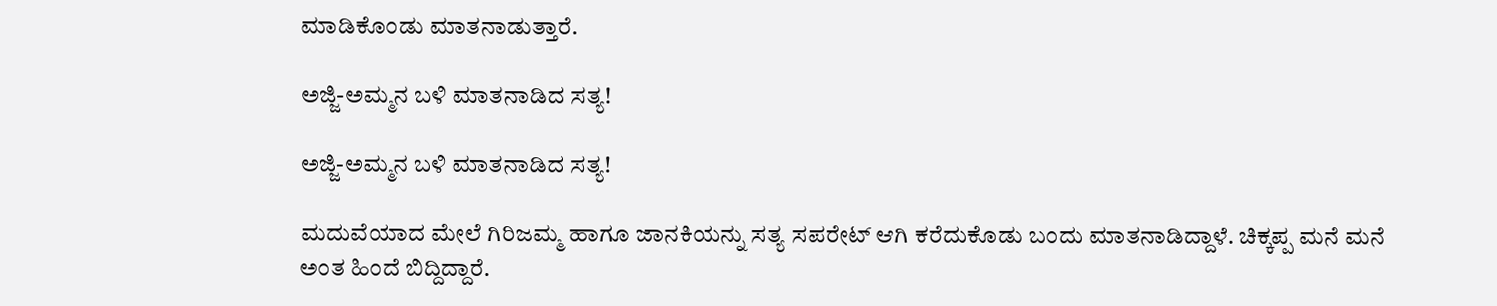ಮಾಡಿಕೊಂಡು ಮಾತನಾಡುತ್ತಾರೆ.

ಅಜ್ಜಿ-ಅಮ್ಮನ ಬಳಿ ಮಾತನಾಡಿದ ಸತ್ಯ!

ಅಜ್ಜಿ-ಅಮ್ಮನ ಬಳಿ ಮಾತನಾಡಿದ ಸತ್ಯ!

ಮದುವೆಯಾದ ಮೇಲೆ ಗಿರಿಜಮ್ಮ ಹಾಗೂ ಜಾನಕಿಯನ್ನು ಸತ್ಯ ಸಪರೇಟ್ ಆಗಿ ಕರೆದುಕೊಡು ಬಂದು ಮಾತನಾಡಿದ್ದಾಳೆ. ಚಿಕ್ಕಪ್ಪ ಮನೆ ಮನೆ ಅಂತ ಹಿಂದೆ ಬಿದ್ದಿದ್ದಾರೆ.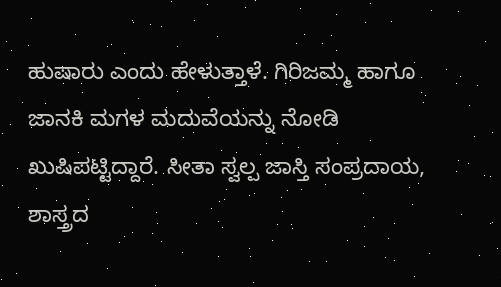ಹುಷಾರು ಎಂದು ಹೇಳುತ್ತಾಳೆ. ಗಿರಿಜಮ್ಮ ಹಾಗೂ ಜಾನಕಿ ಮಗಳ ಮದುವೆಯನ್ನು ನೋಡಿ ಖುಷಿಪಟ್ಟಿದ್ದಾರೆ. ಸೀತಾ ಸ್ವಲ್ಪ ಜಾಸ್ತಿ ಸಂಪ್ರದಾಯ, ಶಾಸ್ತ್ರದ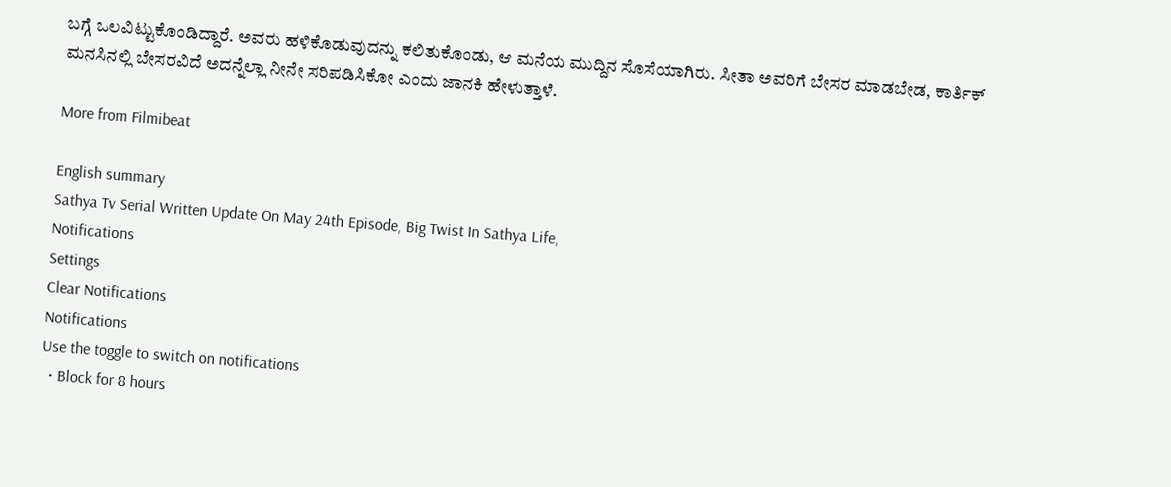ಬಗ್ಗೆ ಒಲವಿಟ್ಟುಕೊಂಡಿದ್ದಾರೆ. ಅವರು ಹಳಿಕೊಡುವುದನ್ನು ಕಲಿತುಕೊಂಡು, ಆ ಮನೆಯ ಮುದ್ದಿನ ಸೊಸೆಯಾಗಿರು. ಸೀತಾ ಅವರಿಗೆ ಬೇಸರ ಮಾಡಬೇಡ, ಕಾರ್ತಿಕ್ ಮನಸಿನಲ್ಲಿ ಬೇಸರವಿದೆ ಅದನ್ನೆಲ್ಲಾ ನೀನೇ ಸರಿಪಡಿಸಿಕೋ ಎಂದು ಜಾನಕಿ ಹೇಳುತ್ತಾಳೆ.

More from Filmibeat

English summary
Sathya Tv Serial Written Update On May 24th Episode, Big Twist In Sathya Life,
Notifications
Settings
Clear Notifications
Notifications
Use the toggle to switch on notifications
  • Block for 8 hours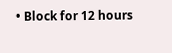• Block for 12 hours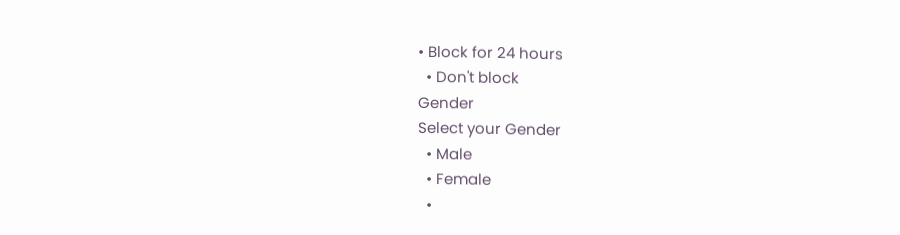• Block for 24 hours
  • Don't block
Gender
Select your Gender
  • Male
  • Female
  •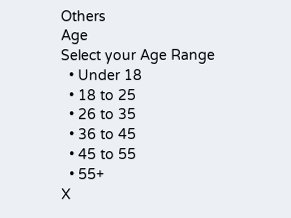Others
Age
Select your Age Range
  • Under 18
  • 18 to 25
  • 26 to 35
  • 36 to 45
  • 45 to 55
  • 55+
X